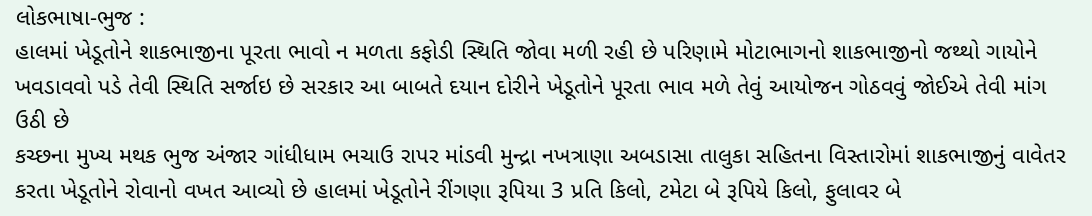લોકભાષા-ભુજ :
હાલમાં ખેડૂતોને શાકભાજીના પૂરતા ભાવો ન મળતા કફોડી સ્થિતિ જોવા મળી રહી છે પરિણામે મોટાભાગનો શાકભાજીનો જથ્થો ગાયોને ખવડાવવો પડે તેવી સ્થિતિ સર્જાઇ છે સરકાર આ બાબતે દયાન દોરીને ખેડૂતોને પૂરતા ભાવ મળે તેવું આયોજન ગોઠવવું જોઈએ તેવી માંગ ઉઠી છે
કચ્છના મુખ્ય મથક ભુજ અંજાર ગાંધીધામ ભચાઉ રાપર માંડવી મુન્દ્રા નખત્રાણા અબડાસા તાલુકા સહિતના વિસ્તારોમાં શાકભાજીનું વાવેતર કરતા ખેડૂતોને રોવાનો વખત આવ્યો છે હાલમાં ખેડૂતોને રીંગણા રૂપિયા 3 પ્રતિ કિલો, ટમેટા બે રૂપિયે કિલો, ફુલાવર બે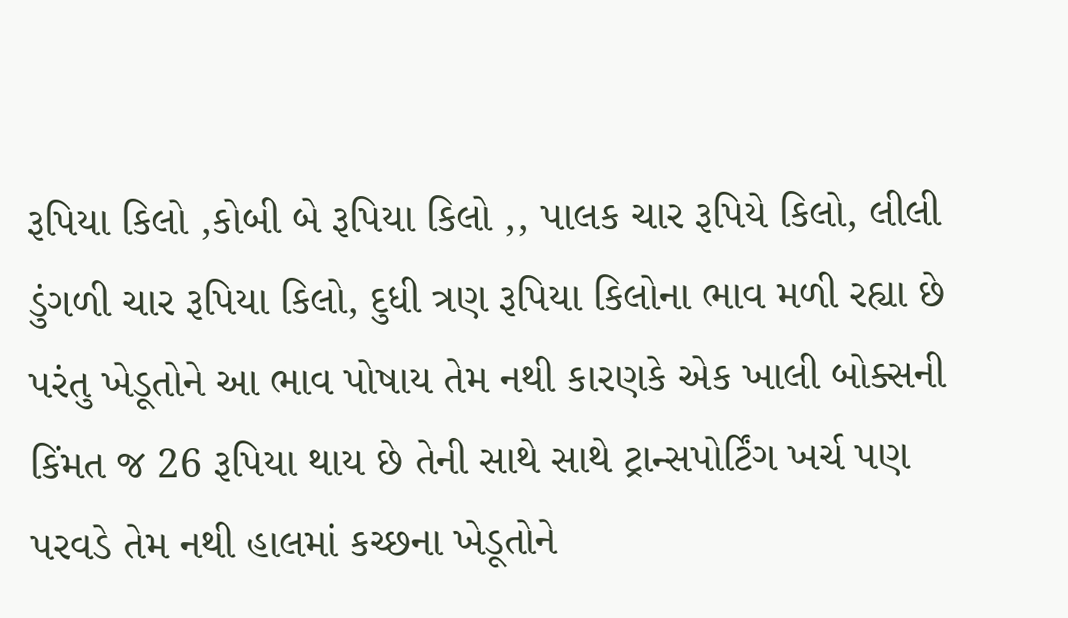રૂપિયા કિલો ,કોબી બે રૂપિયા કિલો ,, પાલક ચાર રૂપિયે કિલો, લીલી ડુંગળી ચાર રૂપિયા કિલો, દુધી ત્રણ રૂપિયા કિલોના ભાવ મળી રહ્યા છે પરંતુ ખેડૂતોને આ ભાવ પોષાય તેમ નથી કારણકે એક ખાલી બોક્સની કિંમત જ 26 રૂપિયા થાય છે તેની સાથે સાથે ટ્રાન્સપોર્ટિંગ ખર્ચ પણ પરવડે તેમ નથી હાલમાં કચ્છના ખેડૂતોને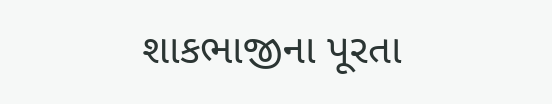શાકભાજીના પૂરતા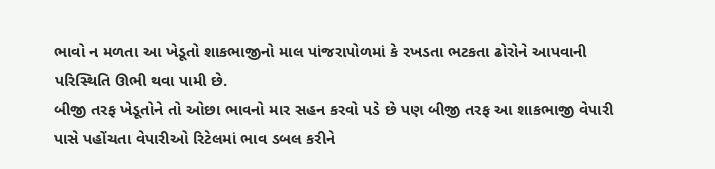ભાવો ન મળતા આ ખેડૂતો શાકભાજીનો માલ પાંજરાપોળમાં કે રખડતા ભટકતા ઢોરોને આપવાની પરિસ્થિતિ ઊભી થવા પામી છે.
બીજી તરફ ખેડૂતોને તો ઓછા ભાવનો માર સહન કરવો પડે છે પણ બીજી તરફ આ શાકભાજી વેપારી પાસે પહોંચતા વેપારીઓ રિટેલમાં ભાવ ડબલ કરીને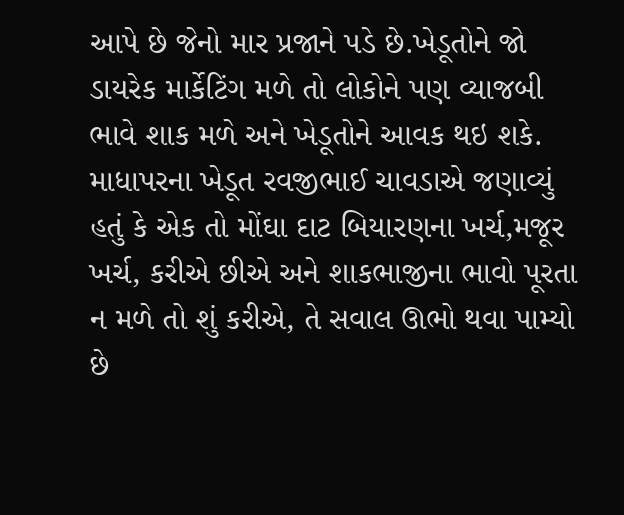આપે છે જેનો માર પ્રજાને પડે છે.ખેડૂતોને જો ડાયરેક માર્કેટિંગ મળે તો લોકોને પણ વ્યાજબી ભાવે શાક મળે અને ખેડૂતોને આવક થઇ શકે.
માધાપરના ખેડૂત રવજીભાઈ ચાવડાએ જણાવ્યું હતું કે એક તો મોંઘા દાટ બિયારણના ખર્ચ,મજૂર ખર્ચ, કરીએ છીએ અને શાકભાજીના ભાવો પૂરતા ન મળે તો શું કરીએ, તે સવાલ ઊભો થવા પામ્યો છે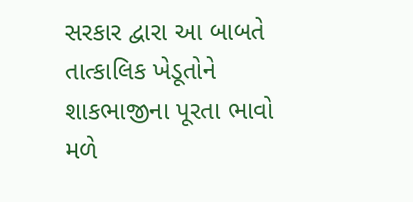સરકાર દ્વારા આ બાબતે તાત્કાલિક ખેડૂતોને શાકભાજીના પૂરતા ભાવો મળે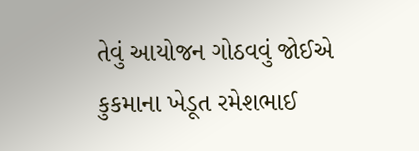તેવું આયોજન ગોઠવવું જોઈએ
કુકમાના ખેડૂત રમેશભાઈ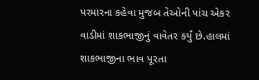પરમારના કહેવા મુજબ તેઓની પાંચ એકર વાડીમાં શાકભાજીનું વાવેતર કર્યું છે.હાલમાં શાકભાજીના ભાવ પૂરતા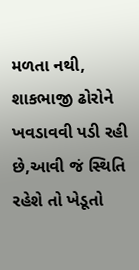મળતા નથી, શાકભાજી ઢોરોને ખવડાવવી પડી રહી છે,આવી જં સ્થિતિ રહેશે તો ખેડૂતો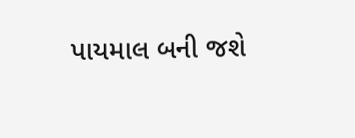પાયમાલ બની જશે